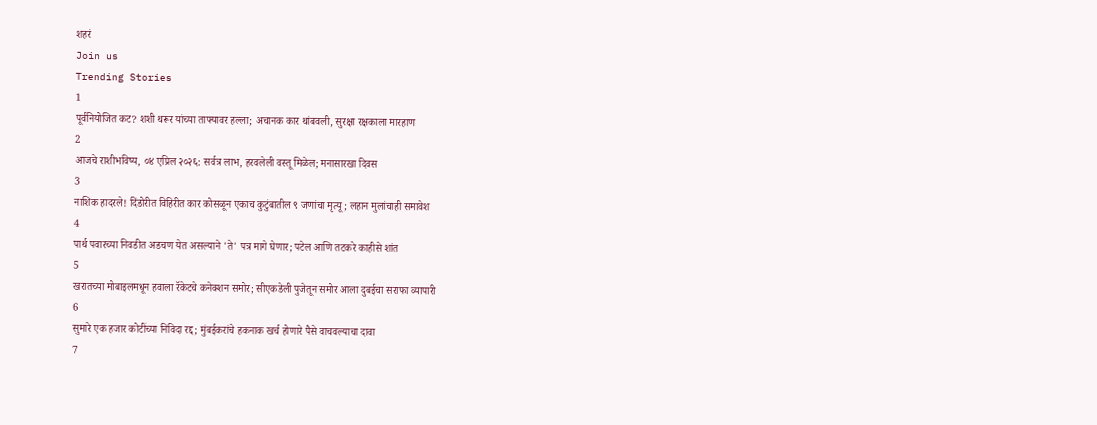शहरं
Join us
Trending Stories
1
पूर्वनियोजित कट? शशी थरूर यांच्या ताफ्यावर हल्ला; अचानक कार थांबवली, सुरक्षा रक्षकाला मारहाण
2
आजचे राशीभविष्य, ०४ एप्रिल २०२६: सर्वत्र लाभ, हरवलेली वस्तू मिळेल; मनासारखा दिवस
3
नाशिक हादरले! दिंडोरीत विहिरीत कार कोसळून एकाच कुटुंबातील ९ जणांचा मृत्यू; लहान मुलांचाही समावेश
4
पार्थ पवारच्या निवडीत अडचण येत असल्याने 'ते' पत्र मागे घेणार; पटेल आणि तटकरे काहीसे शांत
5
खरातच्या मोबाइलमधून हवाला रॅकेटचे कनेक्शन समोर; सीएकडेली पुजेतून समोर आला दुबईचा सराफा व्यापारी
6
सुमारे एक हजार कोटींच्या निविदा रद्द; मुंबईकरांचे हकनाक खर्च होणारे पैसे वाचवल्याचा दावा
7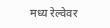मध्य रेल्वेवर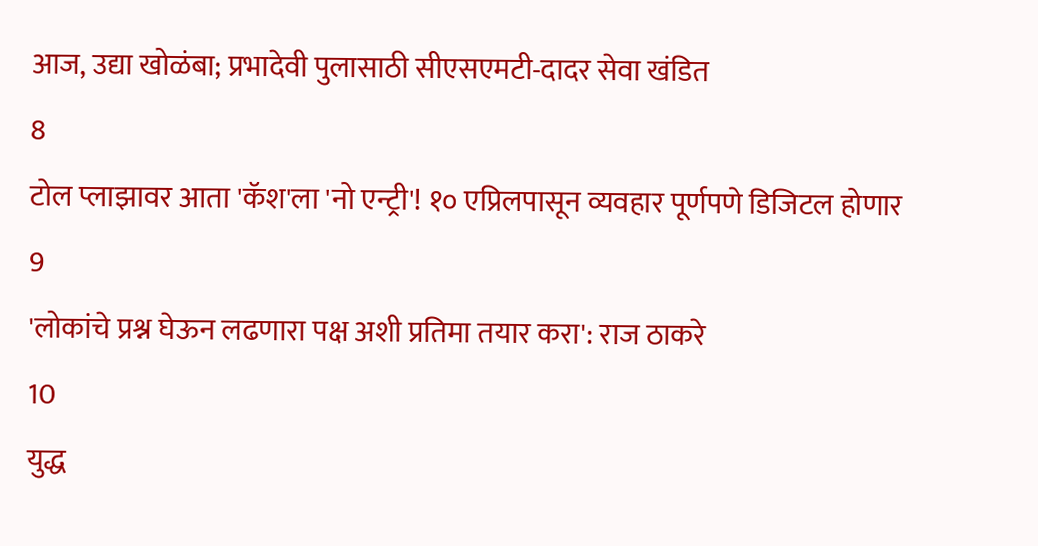आज, उद्या खोळंबा; प्रभादेवी पुलासाठी सीएसएमटी-दादर सेवा खंडित
8
टोल प्लाझावर आता 'कॅश'ला 'नो एन्ट्री'! १० एप्रिलपासून व्यवहार पूर्णपणे डिजिटल होणार
9
'लोकांचे प्रश्न घेऊन लढणारा पक्ष अशी प्रतिमा तयार करा': राज ठाकरे
10
युद्ध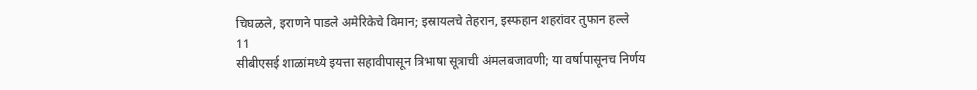चिघळले, इराणने पाडले अमेरिकेचे विमान; इस्रायलचे तेहरान, इस्फहान शहरांवर तुफान हल्ले
11
सीबीएसई शाळांमध्ये इयत्ता सहावीपासून त्रिभाषा सूत्राची अंमलबजावणी; या वर्षापासूनच निर्णय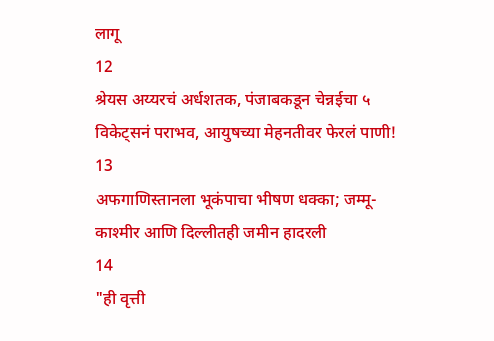लागू
12
श्रेयस अय्यरचं अर्धशतक, पंजाबकडून चेन्नईचा ५ विकेट्सनं पराभव, आयुषच्या मेहनतीवर फेरलं पाणी!
13
अफगाणिस्तानला भूकंपाचा भीषण धक्का; जम्मू-काश्मीर आणि दिल्लीतही जमीन हादरली
14
"ही वृत्ती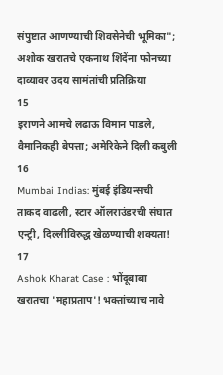संपुष्टात आणण्याची शिवसेनेची भूमिका"; अशोक खरातचे एकनाथ शिंदेंना फोनच्या दाव्यावर उदय सामंतांची प्रतिक्रिया
15
इराणने आमचे लढाऊ विमान पाडले, वैमानिकही बेपत्ता; अमेरिकेने दिली कबुली
16
Mumbai Indias: मुंबई इंडियन्सची ताकद वाढली, स्टार ऑलराउंडरची संघात एन्ट्री, दिल्लीविरुद्ध खेळण्याची शक्यता!
17
Ashok Kharat Case : भोंदूबाबा खरातचा 'महाप्रताप'! भक्तांच्याच नावे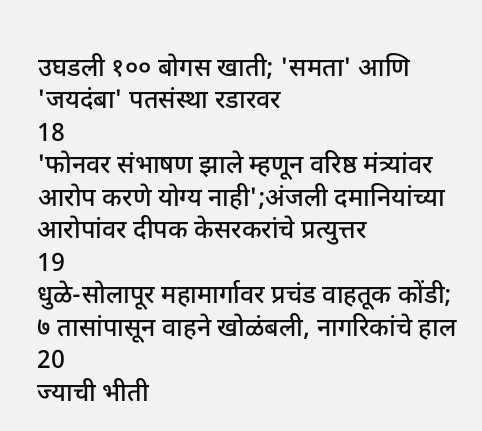उघडली १०० बोगस खाती; 'समता' आणि 'जयदंबा' पतसंस्था रडारवर
18
'फोनवर संभाषण झाले म्हणून वरिष्ठ मंत्र्यांवर आरोप करणे योग्य नाही';अंजली दमानियांच्या आरोपांवर दीपक केसरकरांचे प्रत्युत्तर
19
धुळे-सोलापूर महामार्गावर प्रचंड वाहतूक कोंडी; ७ तासांपासून वाहने खोळंबली, नागरिकांचे हाल
20
ज्याची भीती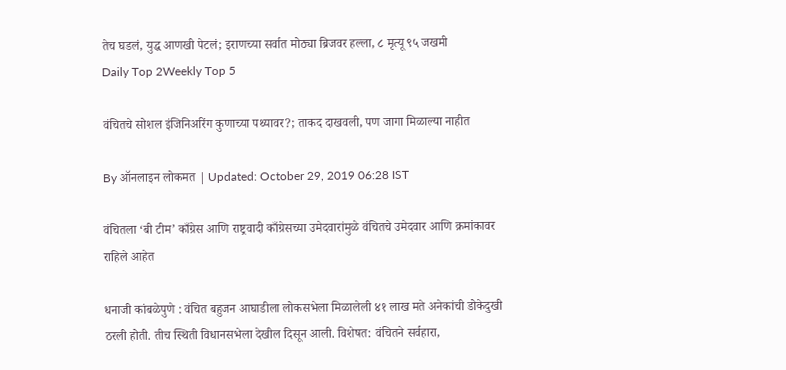तेच घडलं, युद्ध आणखी पेटलं; इराणच्या सर्वात मोठ्या ब्रिजवर हल्ला, ८ मृत्यू ९५ जखमी
Daily Top 2Weekly Top 5

वंचितचे सोशल इंजिनिअरिंग कुणाच्या पथ्यावर?; ताकद दाखवली, पण जागा मिळाल्या नाहीत

By ऑनलाइन लोकमत | Updated: October 29, 2019 06:28 IST

वंचितला ‘बी टीम’ काँग्रेस आणि राष्ट्रवादी काँग्रेसच्या उमेदवारांमुळे वंचितचे उमेदवार आणि क्रमांकावर राहिले आहेत

धनाजी कांबळेपुणे : वंचित बहुजन आघाडीला लोकसभेला मिळालेली ४१ लाख मते अनेकांची डोकेदुखी ठरली होती. तीच स्थिती विधानसभेला देखील दिसून आली. विशेषत: वंचितने सर्वहारा,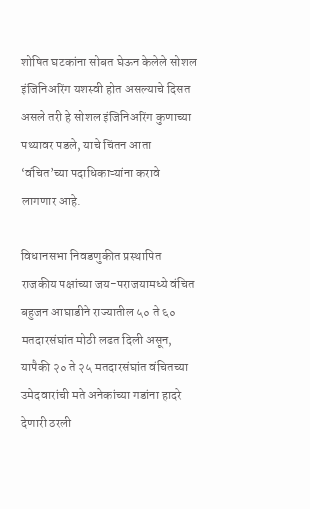शोषित घटकांना सोबत घेऊन केलेले सोशल इंजिनिअरिंग यशस्वी होत असल्याचे दिसत असले तरी हे सोशल इंजिनिअरिंग कुणाच्या पथ्यावर पडले, याचे चिंतन आता ‘वंचित’च्या पदाधिकाऱ्यांना करावे लागणार आहे.

विधानसभा निवडणुकीत प्रस्थापित राजकीय पक्षांच्या जय-पराजयामध्ये वंचित बहुजन आघाडीने राज्यातील ५० ते ६० मतदारसंघांत मोठी लढत दिली असून, यापैकी २० ते २५ मतदारसंघांत वंचितच्या उमेदवारांची मते अनेकांच्या गडांना हादरे देणारी ठरली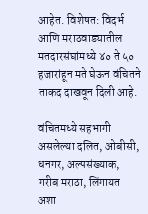आहेत. विशेषत: विदर्भ आणि मराठवाड्यातील मतदारसंघांमध्ये ४० ते ५० हजारांहून मते घेऊन वंचितने ताकद दाखवून दिली आहे.

वंचितमध्ये सहभागी असलेल्या दलित, ओबीसी, धनगर, अल्पसंख्याक, गरीब मराठा, लिंगायत अशा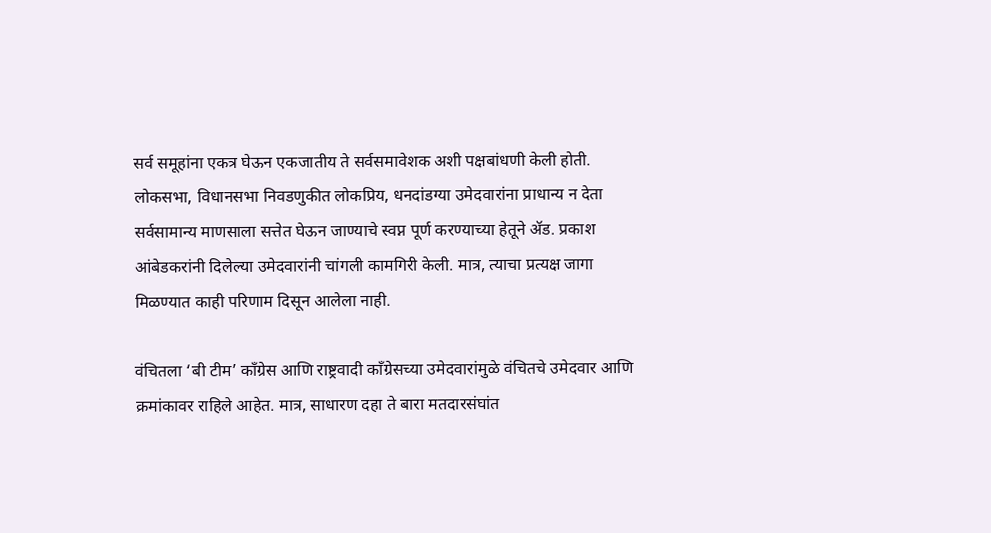सर्व समूहांना एकत्र घेऊन एकजातीय ते सर्वसमावेशक अशी पक्षबांधणी केली होती. लोकसभा, विधानसभा निवडणुकीत लोकप्रिय, धनदांडग्या उमेदवारांना प्राधान्य न देता सर्वसामान्य माणसाला सत्तेत घेऊन जाण्याचे स्वप्न पूर्ण करण्याच्या हेतूने अ‍ॅड. प्रकाश आंबेडकरांनी दिलेल्या उमेदवारांनी चांगली कामगिरी केली. मात्र, त्याचा प्रत्यक्ष जागा मिळण्यात काही परिणाम दिसून आलेला नाही.

वंचितला ‘बी टीम’ काँग्रेस आणि राष्ट्रवादी काँग्रेसच्या उमेदवारांमुळे वंचितचे उमेदवार आणि क्रमांकावर राहिले आहेत. मात्र, साधारण दहा ते बारा मतदारसंघांत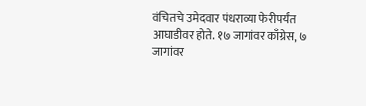वंचितचे उमेदवार पंधराव्या फेरीपर्यंत आघाडीवर होते. १७ जागांवर काँग्रेस, ७ जागांवर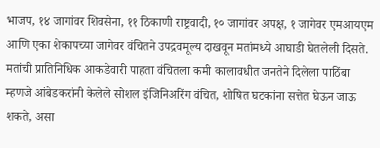भाजप, १४ जागांवर शिवसेना, ११ ठिकाणी राष्ट्रवादी, १० जागांवर अपक्ष, १ जागेवर एमआयएम आणि एका शेकापच्या जागेवर वंचितने उपद्रवमूल्य दाखवून मतांमध्ये आघाडी घेतलेली दिसते. मतांची प्रातिनिधिक आकडेवारी पाहता वंचितला कमी कालावधीत जनतेने दिलेला पाठिंबा म्हणजे आंबेडकरांनी केलेले सोशल इंजिनिअरिंग वंचित, शोषित घटकांना सत्तेत घेऊन जाऊ शकते, असा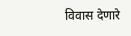विवास देणारे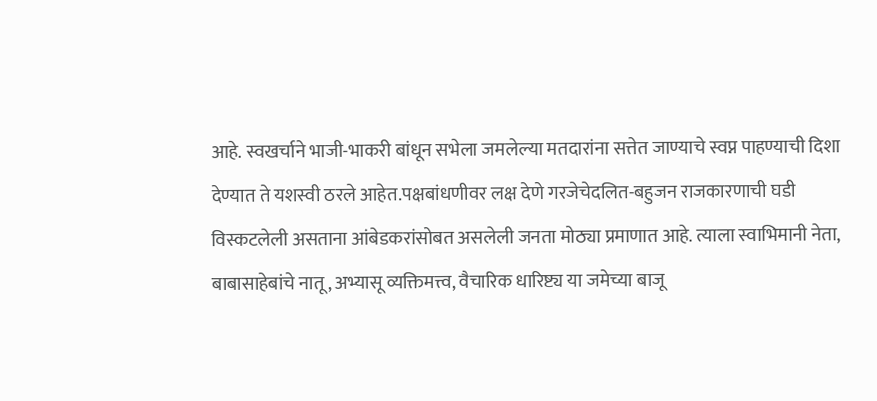आहे. स्वखर्चाने भाजी-भाकरी बांधून सभेला जमलेल्या मतदारांना सत्तेत जाण्याचे स्वप्न पाहण्याची दिशा देण्यात ते यशस्वी ठरले आहेत.पक्षबांधणीवर लक्ष देणे गरजेचेदलित-बहुजन राजकारणाची घडी विस्कटलेली असताना आंबेडकरांसोबत असलेली जनता मोठ्या प्रमाणात आहे. त्याला स्वाभिमानी नेता, बाबासाहेबांचे नातू, अभ्यासू व्यक्तिमत्त्व, वैचारिक धारिष्ट्य या जमेच्या बाजू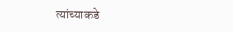त्यांच्याकडे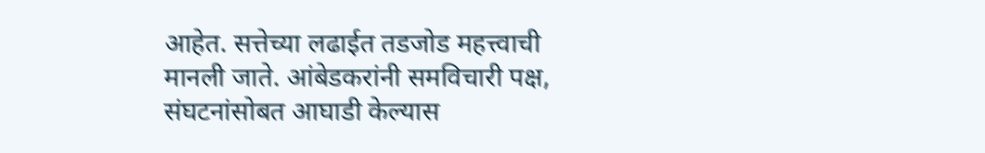आहेत. सत्तेच्या लढाईत तडजोड महत्त्वाची मानली जाते. आंबेडकरांनी समविचारी पक्ष, संघटनांसोबत आघाडी केल्यास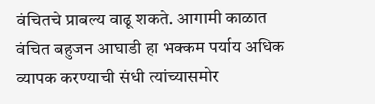वंचितचे प्राबल्य वाढू शकते. आगामी काळात वंचित बहुजन आघाडी हा भक्कम पर्याय अधिक व्यापक करण्याची संधी त्यांच्यासमोर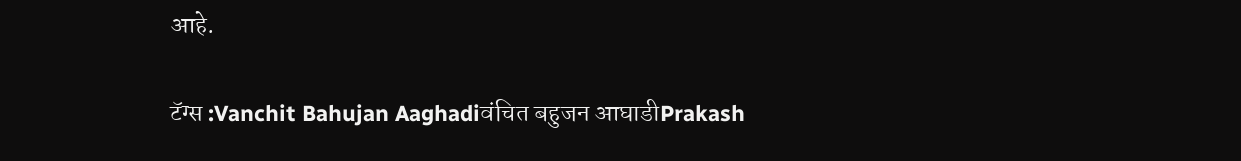आहे.

टॅग्स :Vanchit Bahujan Aaghadiवंचित बहुजन आघाडीPrakash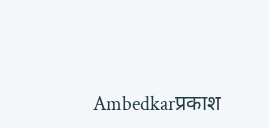Ambedkarप्रकाश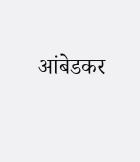आंबेडकर